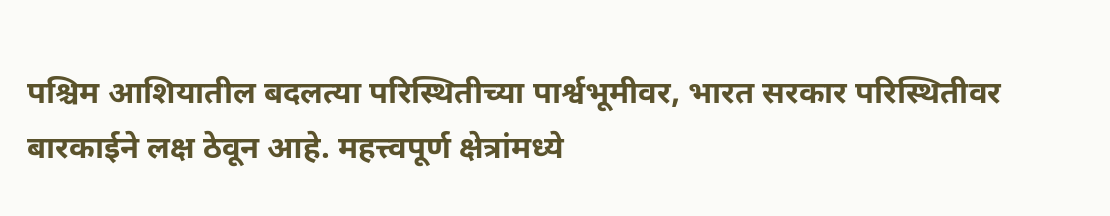पश्चिम आशियातील बदलत्या परिस्थितीच्या पार्श्वभूमीवर, भारत सरकार परिस्थितीवर बारकाईने लक्ष ठेवून आहे. महत्त्वपूर्ण क्षेत्रांमध्ये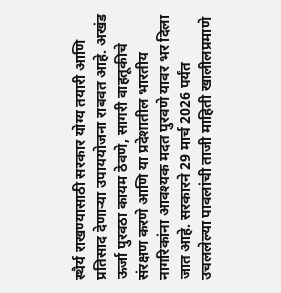स्थैर्य राखण्यासाठी सरकार योग्य तयारी आणि प्रतिसाद देणाऱ्या उपाययोजना राबवत आहे. अखंड ऊर्जा पुरवठा कायम ठेवणे, सागरी वाहतूकीचे संरक्षण करणे आणि या प्रदेशातील भारतीय नागरिकांना आवश्यक मदत पुरवणे यावर भर दिला जात आहे. सरकारने 29 मार्च 2026 पर्यंत उचललेल्या पावलांची ताजी माहिती खालीलप्रमाणे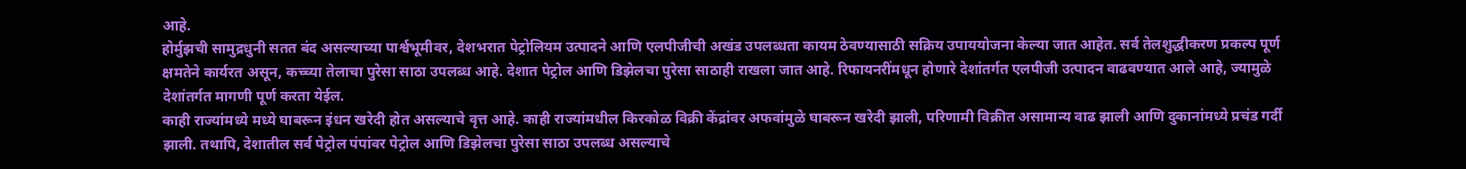आहे.
होर्मुझची सामुद्रधुनी सतत बंद असल्याच्या पार्श्वभूमीवर, देशभरात पेट्रोलियम उत्पादने आणि एलपीजीची अखंड उपलब्धता कायम ठेवण्यासाठी सक्रिय उपाययोजना केल्या जात आहेत. सर्व तेलशुद्धीकरण प्रकल्प पूर्ण क्षमतेने कार्यरत असून, कच्च्या तेलाचा पुरेसा साठा उपलब्ध आहे. देशात पेट्रोल आणि डिझेलचा पुरेसा साठाही राखला जात आहे. रिफायनरींमधून होणारे देशांतर्गत एलपीजी उत्पादन वाढवण्यात आले आहे, ज्यामुळे देशांतर्गत मागणी पूर्ण करता येईल.
काही राज्यांमध्ये मध्ये घाबरून इंधन खरेदी होत असल्याचे वृत्त आहे. काही राज्यांमधील किरकोळ विक्री केंद्रांवर अफवांमुळे घाबरून खरेदी झाली, परिणामी विक्रीत असामान्य वाढ झाली आणि दुकानांमध्ये प्रचंड गर्दी झाली. तथापि, देशातील सर्व पेट्रोल पंपांवर पेट्रोल आणि डिझेलचा पुरेसा साठा उपलब्ध असल्याचे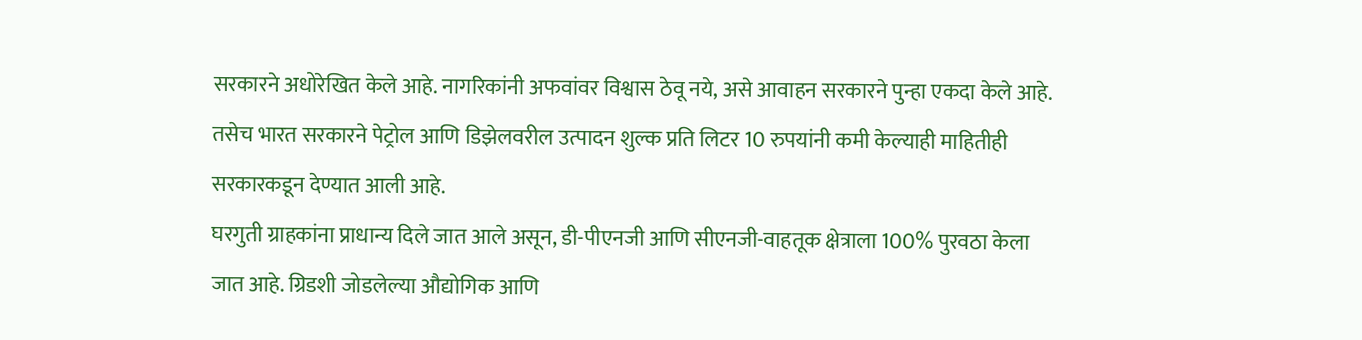सरकारने अधोरेखित केले आहे. नागरिकांनी अफवांवर विश्वास ठेवू नये, असे आवाहन सरकारने पुन्हा एकदा केले आहे. तसेच भारत सरकारने पेट्रोल आणि डिझेलवरील उत्पादन शुल्क प्रति लिटर 10 रुपयांनी कमी केल्याही माहितीही सरकारकडून देण्यात आली आहे.
घरगुती ग्राहकांना प्राधान्य दिले जात आले असून, डी-पीएनजी आणि सीएनजी-वाहतूक क्षेत्राला 100% पुरवठा केला जात आहे. ग्रिडशी जोडलेल्या औद्योगिक आणि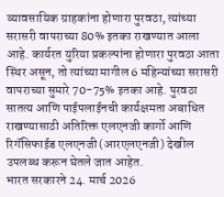व्यावसायिक ग्राहकांना होणारा पुरवठा, त्यांच्या सरासरी वापराच्या 80% इतका राखण्यात आला आहे. कार्यरत युरिया प्रकल्पांना होणारा पुरवठा आता स्थिर असून, तो त्यांच्या मागील 6 महिन्यांच्या सरासरी वापराच्या सुमारे 70-75% इतका आहे. पुरवठा सातत्य आणि पाईपलाईनची कार्यक्षमता अबाधित राखण्यासाठी अतिरिक्त एलएनजी कार्गो आणि रिगॅसिफाईड एलएनजी (आरएलएनजी) देखील उपलब्ध करून घेतले जात आहेत.
भारत सरकारने 24. मार्च 2026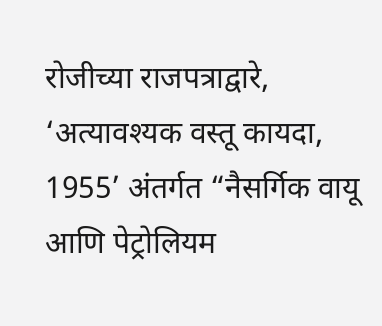रोजीच्या राजपत्राद्वारे, ‘अत्यावश्यक वस्तू कायदा, 1955’ अंतर्गत “नैसर्गिक वायू आणि पेट्रोलियम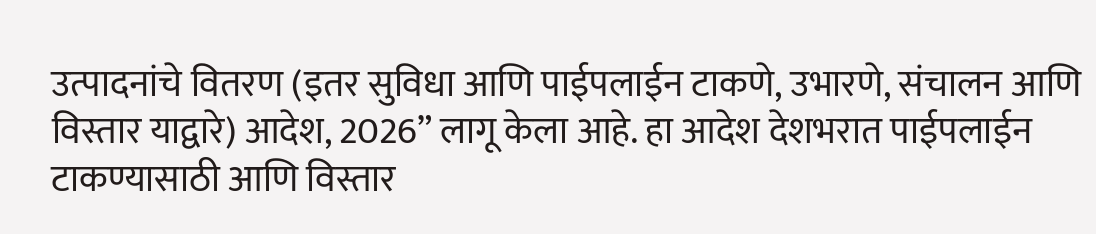उत्पादनांचे वितरण (इतर सुविधा आणि पाईपलाईन टाकणे, उभारणे, संचालन आणि विस्तार याद्वारे) आदेश, 2026” लागू केला आहे. हा आदेश देशभरात पाईपलाईन टाकण्यासाठी आणि विस्तार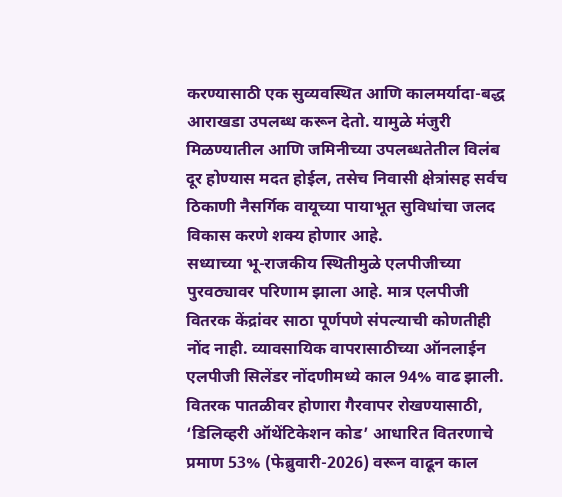करण्यासाठी एक सुव्यवस्थित आणि कालमर्यादा-बद्ध आराखडा उपलब्ध करून देतो. यामुळे मंजुरी मिळण्यातील आणि जमिनीच्या उपलब्धतेतील विलंब दूर होण्यास मदत होईल, तसेच निवासी क्षेत्रांसह सर्वच ठिकाणी नैसर्गिक वायूच्या पायाभूत सुविधांचा जलद विकास करणे शक्य होणार आहे.
सध्याच्या भू-राजकीय स्थितीमुळे एलपीजीच्या पुरवठ्यावर परिणाम झाला आहे. मात्र एलपीजी वितरक केंद्रांवर साठा पूर्णपणे संपल्याची कोणतीही नोंद नाही. व्यावसायिक वापरासाठीच्या ऑनलाईन एलपीजी सिलेंडर नोंदणीमध्ये काल 94% वाढ झाली. वितरक पातळीवर होणारा गैरवापर रोखण्यासाठी, ‘डिलिव्हरी ऑथेंटिकेशन कोड’ आधारित वितरणाचे प्रमाण 53% (फेब्रुवारी-2026) वरून वाढून काल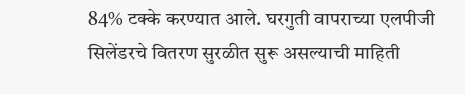84% टक्के करण्यात आले. घरगुती वापराच्या एलपीजी सिलेंडरचे वितरण सुरळीत सुरू असल्याची माहिती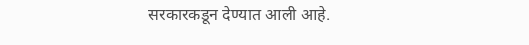सरकारकडून देण्यात आली आहे.